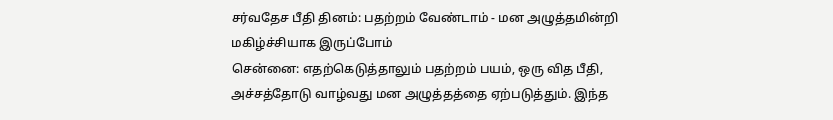சர்வதேச பீதி தினம்: பதற்றம் வேண்டாம் - மன அழுத்தமின்றி மகிழ்ச்சியாக இருப்போம்
சென்னை: எதற்கெடுத்தாலும் பதற்றம் பயம், ஒரு வித பீதி, அச்சத்தோடு வாழ்வது மன அழுத்தத்தை ஏற்படுத்தும். இந்த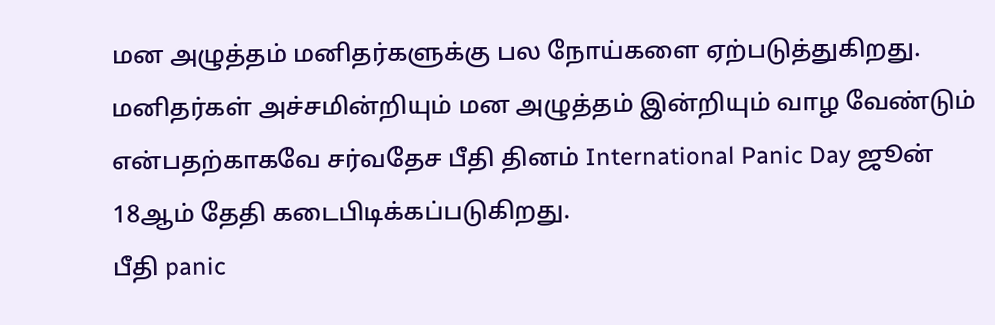மன அழுத்தம் மனிதர்களுக்கு பல நோய்களை ஏற்படுத்துகிறது. மனிதர்கள் அச்சமின்றியும் மன அழுத்தம் இன்றியும் வாழ வேண்டும் என்பதற்காகவே சர்வதேச பீதி தினம் International Panic Day ஜூன் 18ஆம் தேதி கடைபிடிக்கப்படுகிறது.
பீதி panic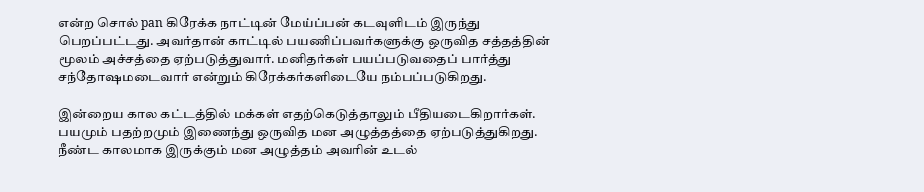என்ற சொல் pan கிரேக்க நாட்டின் மேய்ப்பன் கடவுளிடம் இருந்து பெறப்பட்டது. அவர்தான் காட்டில் பயணிப்பவர்களுக்கு ஒருவித சத்தத்தின் மூலம் அச்சத்தை ஏற்படுத்துவார். மனிதர்கள் பயப்படுவதைப் பார்த்து சந்தோஷமடைவார் என்றும் கிரேக்கர்களிடையே நம்பப்படுகிறது.

இன்றைய கால கட்டத்தில் மக்கள் எதற்கெடுத்தாலும் பீதியடைகிறார்கள். பயமும் பதற்றமும் இணைந்து ஒருவித மன அழுத்தத்தை ஏற்படுத்துகிறது. நீண்ட காலமாக இருக்கும் மன அழுத்தம் அவரின் உடல்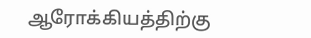ஆரோக்கியத்திற்கு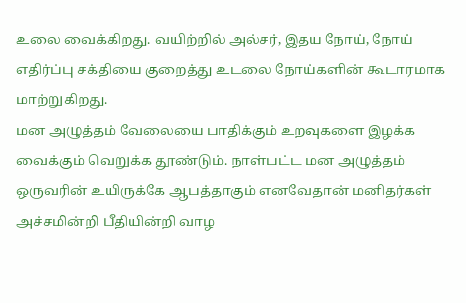உலை வைக்கிறது. வயிற்றில் அல்சர், இதய நோய், நோய் எதிர்ப்பு சக்தியை குறைத்து உடலை நோய்களின் கூடாரமாக மாற்றுகிறது.
மன அழுத்தம் வேலையை பாதிக்கும் உறவுகளை இழக்க வைக்கும் வெறுக்க தூண்டும். நாள்பட்ட மன அழுத்தம் ஒருவரின் உயிருக்கே ஆபத்தாகும் எனவேதான் மனிதர்கள் அச்சமின்றி பீதியின்றி வாழ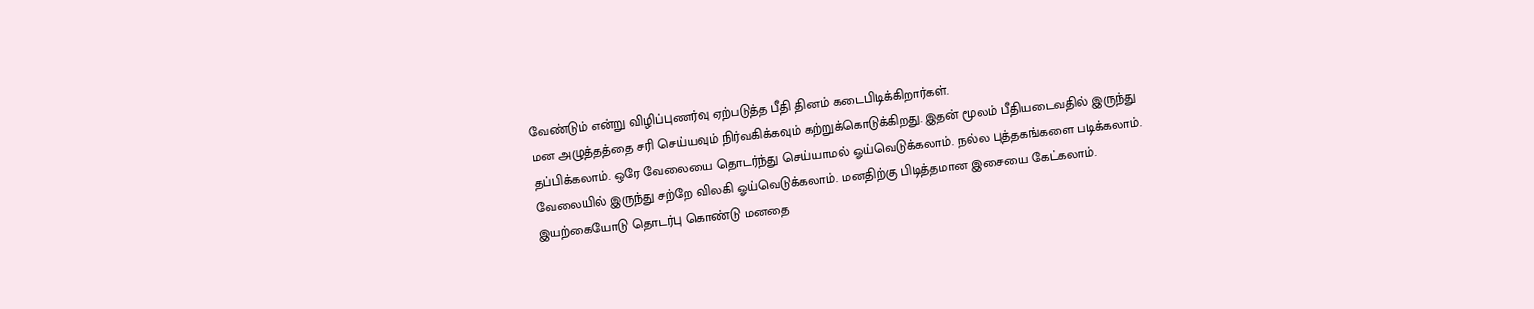வேண்டும் என்று விழிப்புணர்வு ஏற்படுத்த பீதி தினம் கடைபிடிக்கிறார்கள்.
மன அழுத்தத்தை சரி செய்யவும் நிர்வகிக்கவும் கற்றுக்கொடுக்கிறது. இதன் மூலம் பீதியடைவதில் இருந்து தப்பிக்கலாம். ஒரே வேலையை தொடர்ந்து செய்யாமல் ஓய்வெடுக்கலாம். நல்ல புத்தகங்களை படிக்கலாம். வேலையில் இருந்து சற்றே விலகி ஓய்வெடுக்கலாம். மனதிற்கு பிடித்தமான இசையை கேட்கலாம். இயற்கையோடு தொடர்பு கொண்டு மனதை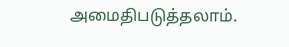அமைதிபடுத்தலாம்.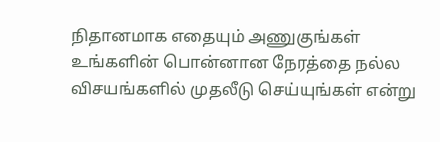நிதானமாக எதையும் அணுகுங்கள் உங்களின் பொன்னான நேரத்தை நல்ல விசயங்களில் முதலீடு செய்யுங்கள் என்று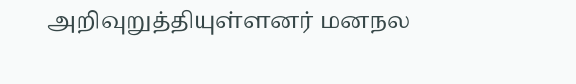அறிவுறுத்தியுள்ளனர் மனநல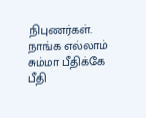நிபுணர்கள்.
நாங்க எல்லாம் சும்மா பீதிக்கே பீதி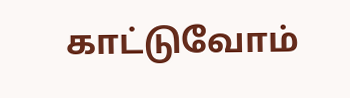காட்டுவோம்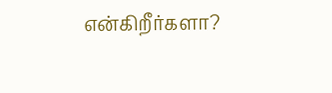என்கிறீர்களா?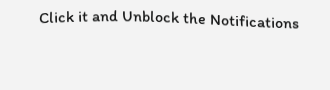Click it and Unblock the Notifications